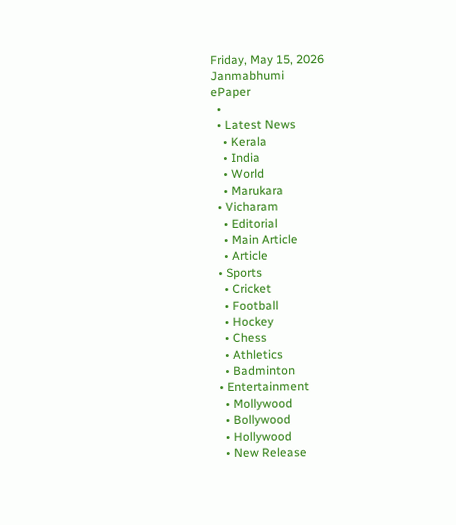Friday, May 15, 2026
Janmabhumi
ePaper
  •
  • Latest News
    • Kerala
    • India
    • World
    • Marukara
  • Vicharam
    • Editorial
    • Main Article
    • Article
  • Sports
    • Cricket
    • Football
    • Hockey
    • Chess
    • Athletics
    • Badminton
  • Entertainment
    • Mollywood
    • Bollywood
    • Hollywood
    • New Release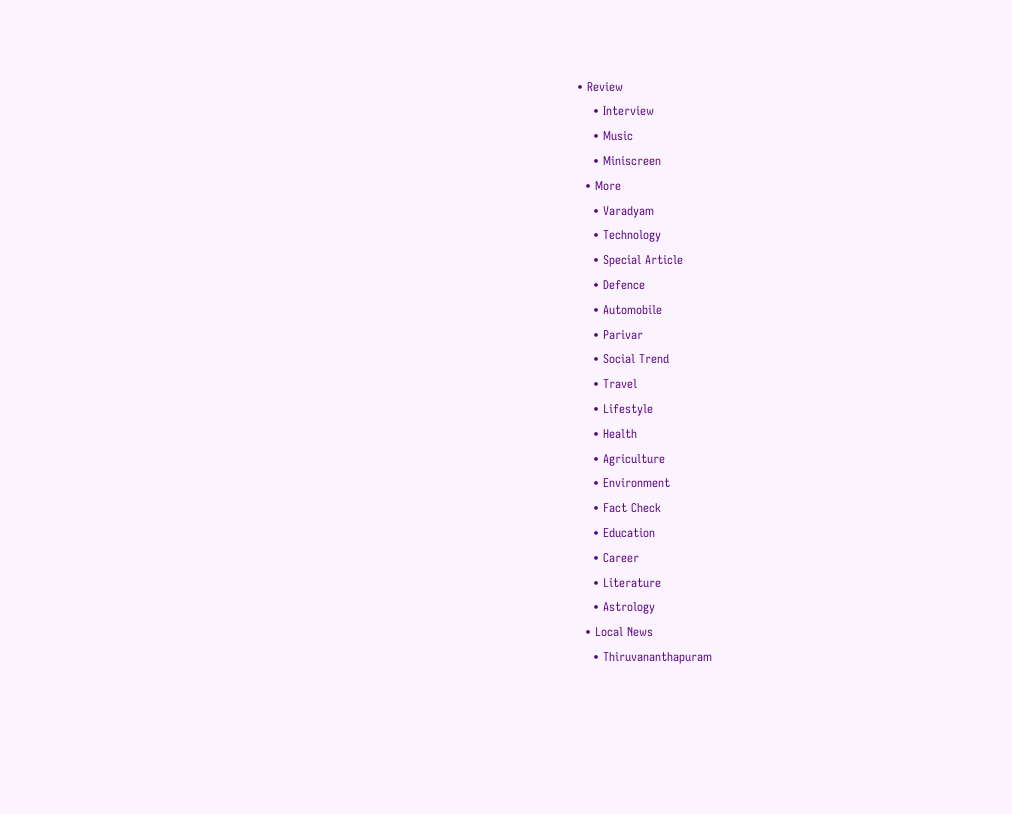• Review
    • Interview
    • Music
    • Miniscreen
  • More
    • Varadyam
    • Technology
    • Special Article
    • Defence
    • Automobile
    • Parivar
    • Social Trend
    • Travel
    • Lifestyle
    • Health
    • Agriculture
    • Environment
    • Fact Check
    • Education
    • Career
    • Literature
    • Astrology
  • Local News
    • Thiruvananthapuram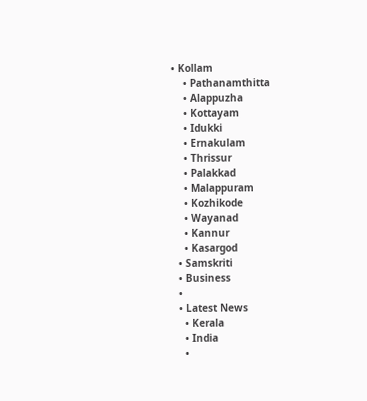• Kollam
    • Pathanamthitta
    • Alappuzha
    • Kottayam
    • Idukki
    • Ernakulam
    • Thrissur
    • Palakkad
    • Malappuram
    • Kozhikode
    • Wayanad
    • Kannur
    • Kasargod
  • Samskriti
  • Business
  •
  • Latest News
    • Kerala
    • India
    •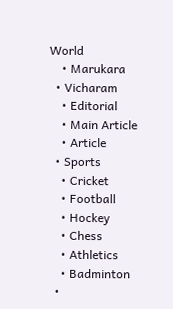World
    • Marukara
  • Vicharam
    • Editorial
    • Main Article
    • Article
  • Sports
    • Cricket
    • Football
    • Hockey
    • Chess
    • Athletics
    • Badminton
  •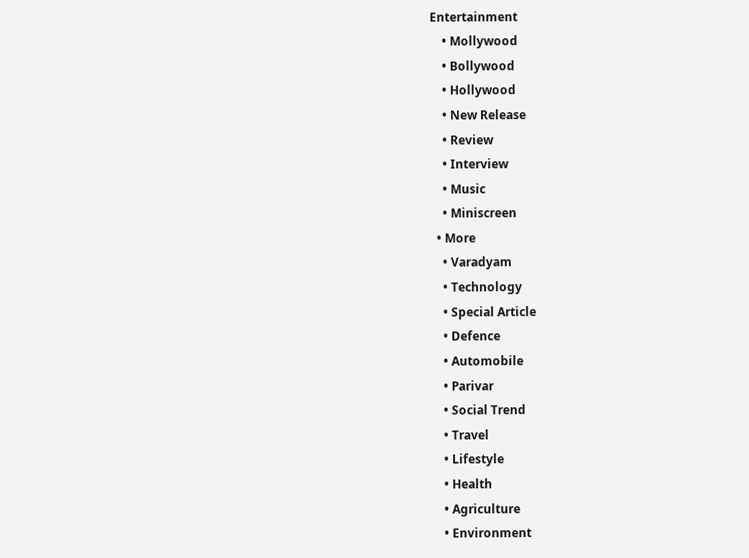Entertainment
    • Mollywood
    • Bollywood
    • Hollywood
    • New Release
    • Review
    • Interview
    • Music
    • Miniscreen
  • More
    • Varadyam
    • Technology
    • Special Article
    • Defence
    • Automobile
    • Parivar
    • Social Trend
    • Travel
    • Lifestyle
    • Health
    • Agriculture
    • Environment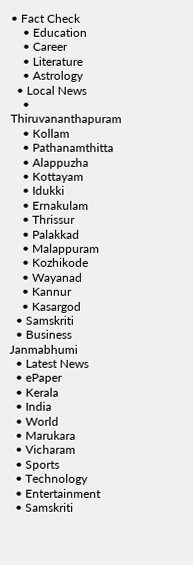• Fact Check
    • Education
    • Career
    • Literature
    • Astrology
  • Local News
    • Thiruvananthapuram
    • Kollam
    • Pathanamthitta
    • Alappuzha
    • Kottayam
    • Idukki
    • Ernakulam
    • Thrissur
    • Palakkad
    • Malappuram
    • Kozhikode
    • Wayanad
    • Kannur
    • Kasargod
  • Samskriti
  • Business
Janmabhumi
  • Latest News
  • ePaper
  • Kerala
  • India
  • World
  • Marukara
  • Vicharam
  • Sports
  • Technology
  • Entertainment
  • Samskriti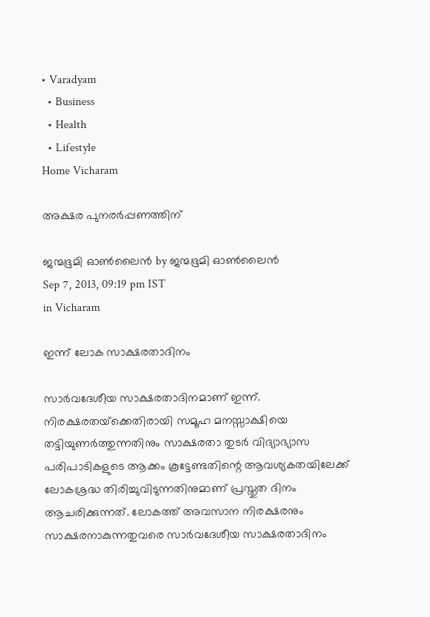• Varadyam
  • Business
  • Health
  • Lifestyle
Home Vicharam

അക്ഷര പുനരര്‍പ്പണത്തിന്‌

ജന്മഭൂമി ഓണ്‍ലൈന്‍ by ജന്മഭൂമി ഓണ്‍ലൈന്‍
Sep 7, 2013, 09:19 pm IST
in Vicharam

ഇന്ന്‌ ലോക സാക്ഷരതാദിനം

സാര്‍വദേശീയ സാക്ഷരതാദിനമാണ്‌ ഇന്ന്‌. നിരക്ഷരതയ്‌ക്കെതിരായി സമൂഹ മനസ്സാക്ഷിയെ തട്ടിയുണര്‍ത്തുന്നതിനും സാക്ഷരതാ തുടര്‍ വിദ്യാഭ്യാസ പരിപാടികളുടെ ആക്കം കൂട്ടേണ്ടതിന്റെ ആവശ്യകതയിലേക്ക്‌ ലോകശ്രദ്ധ തിരിച്ചുവിടുന്നതിനുമാണ്‌ പ്രസ്തുത ദിനം ആചരിക്കുന്നത്‌. ലോകത്ത്‌ അവസാന നിരക്ഷരനും സാക്ഷരനാകുന്നതുവരെ സാര്‍വദേശീയ സാക്ഷരതാദിനം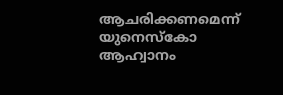ആചരിക്കണമെന്ന്‌ യുനെസ്കോ ആഹ്വാനം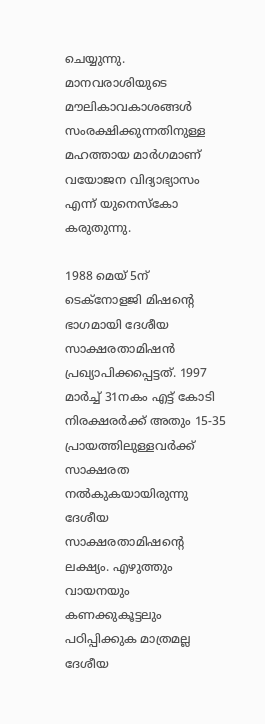ചെയ്യുന്നു. മാനവരാശിയുടെ മൗലികാവകാശങ്ങള്‍ സംരക്ഷിക്കുന്നതിനുള്ള മഹത്തായ മാര്‍ഗമാണ്‌ വയോജന വിദ്യാഭ്യാസം എന്ന്‌ യുനെസ്കോ കരുതുന്നു.

1988 മെയ്‌ 5ന്‌ ടെക്നോളജി മിഷന്റെ ഭാഗമായി ദേശീയ സാക്ഷരതാമിഷന്‍ പ്രഖ്യാപിക്കപ്പെട്ടത്‌. 1997 മാര്‍ച്ച്‌ 31നകം എട്ട്‌ കോടി നിരക്ഷരര്‍ക്ക്‌ അതും 15-35 പ്രായത്തിലുള്ളവര്‍ക്ക്‌ സാക്ഷരത നല്‍കുകയായിരുന്നു ദേശീയ സാക്ഷരതാമിഷന്റെ ലക്ഷ്യം. എഴുത്തും വായനയും കണക്കുകൂട്ടലും പഠിപ്പിക്കുക മാത്രമല്ല ദേശീയ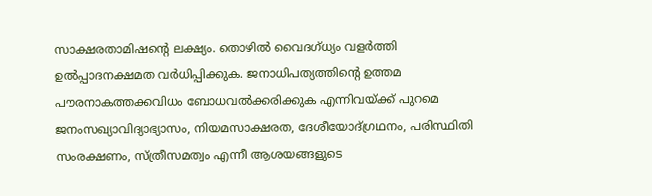സാക്ഷരതാമിഷന്റെ ലക്ഷ്യം. തൊഴില്‍ വൈദഗ്ധ്യം വളര്‍ത്തി ഉല്‍പ്പാദനക്ഷമത വര്‍ധിപ്പിക്കുക. ജനാധിപത്യത്തിന്റെ ഉത്തമ പൗരനാകത്തക്കവിധം ബോധവല്‍ക്കരിക്കുക എന്നിവയ്‌ക്ക്‌ പുറമെ ജനംസഖ്യാവിദ്യാഭ്യാസം, നിയമസാക്ഷരത, ദേശീയോദ്ഗ്രഥനം, പരിസ്ഥിതി സംരക്ഷണം, സ്ത്രീസമത്വം എന്നീ ആശയങ്ങളുടെ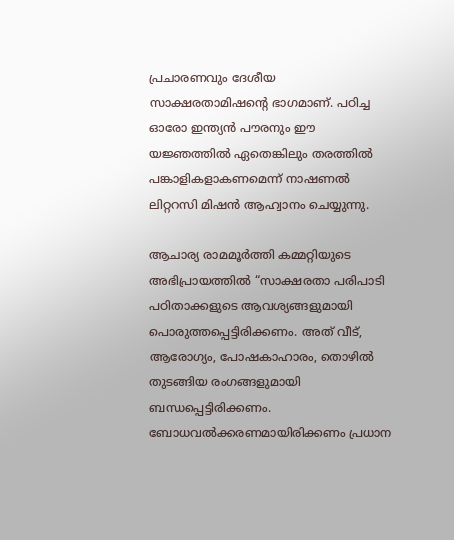പ്രചാരണവും ദേശീയ സാക്ഷരതാമിഷന്റെ ഭാഗമാണ്‌. പഠിച്ച ഓരോ ഇന്ത്യന്‍ പൗരനും ഈ യജ്ഞത്തില്‍ ഏതെങ്കിലും തരത്തില്‍ പങ്കാളികളാകണമെന്ന്‌ നാഷണല്‍ ലിറ്ററസി മിഷന്‍ ആഹ്വാനം ചെയ്യുന്നു.

ആചാര്യ രാമമൂര്‍ത്തി കമ്മറ്റിയുടെ അഭിപ്രായത്തില്‍ “സാക്ഷരതാ പരിപാടി പഠിതാക്കളുടെ ആവശ്യങ്ങളുമായി പൊരുത്തപ്പെട്ടിരിക്കണം. അത്‌ വീട്‌, ആരോഗ്യം, പോഷകാഹാരം, തൊഴില്‍ തുടങ്ങിയ രംഗങ്ങളുമായി ബന്ധപ്പെട്ടിരിക്കണം. ബോധവല്‍ക്കരണമായിരിക്കണം പ്രധാന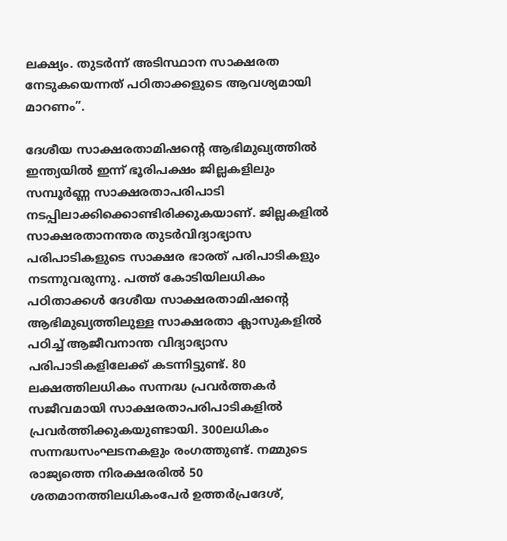ലക്ഷ്യം. തുടര്‍ന്ന്‌ അടിസ്ഥാന സാക്ഷരത നേടുകയെന്നത്‌ പഠിതാക്കളുടെ ആവശ്യമായി മാറണം”.

ദേശീയ സാക്ഷരതാമിഷന്റെ ആഭിമുഖ്യത്തില്‍ ഇന്ത്യയില്‍ ഇന്ന്‌ ഭൂരിപക്ഷം ജില്ലകളിലും സമ്പൂര്‍ണ്ണ സാക്ഷരതാപരിപാടി നടപ്പിലാക്കിക്കൊണ്ടിരിക്കുകയാണ്‌. ജില്ലകളില്‍ സാക്ഷരതാനന്തര തുടര്‍വിദ്യാഭ്യാസ പരിപാടികളുടെ സാക്ഷര ഭാരത്‌ പരിപാടികളും നടന്നുവരുന്നു. പത്ത്‌ കോടിയിലധികം പഠിതാക്കള്‍ ദേശീയ സാക്ഷരതാമിഷന്റെ ആഭിമുഖ്യത്തിലുള്ള സാക്ഷരതാ ക്ലാസുകളില്‍ പഠിച്ച്‌ ആജീവനാന്ത വിദ്യാഭ്യാസ പരിപാടികളിലേക്ക്‌ കടന്നിട്ടുണ്ട്‌. 80 ലക്ഷത്തിലധികം സന്നദ്ധ പ്രവര്‍ത്തകര്‍ സജീവമായി സാക്ഷരതാപരിപാടികളില്‍ പ്രവര്‍ത്തിക്കുകയുണ്ടായി. 300ലധികം സന്നദ്ധസംഘടനകളും രംഗത്തുണ്ട്‌. നമ്മുടെ രാജ്യത്തെ നിരക്ഷരരില്‍ 50 ശതമാനത്തിലധികംപേര്‍ ഉത്തര്‍പ്രദേശ്‌,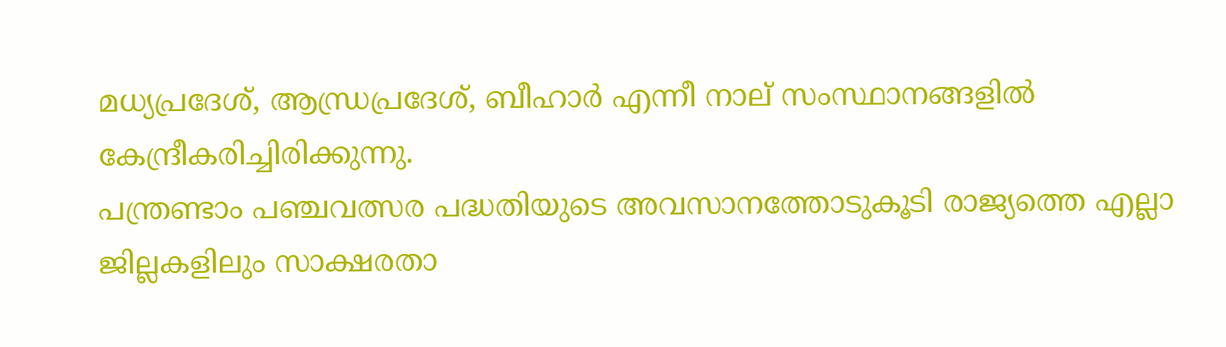മധ്യപ്രദേശ്‌, ആന്ധ്രപ്രദേശ്‌, ബീഹാര്‍ എന്നീ നാല്‌ സംസ്ഥാനങ്ങളില്‍ കേന്ദ്രീകരിച്ചിരിക്കുന്നു.
പന്ത്രണ്ടാം പഞ്ചവത്സര പദ്ധതിയുടെ അവസാനത്തോടുകൂടി രാജ്യത്തെ എല്ലാ ജില്ലകളിലും സാക്ഷരതാ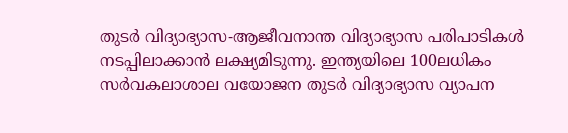തുടര്‍ വിദ്യാഭ്യാസ-ആജീവനാന്ത വിദ്യാഭ്യാസ പരിപാടികള്‍ നടപ്പിലാക്കാന്‍ ലക്ഷ്യമിടുന്നു. ഇന്ത്യയിലെ 100ലധികം സര്‍വകലാശാല വയോജന തുടര്‍ വിദ്യാഭ്യാസ വ്യാപന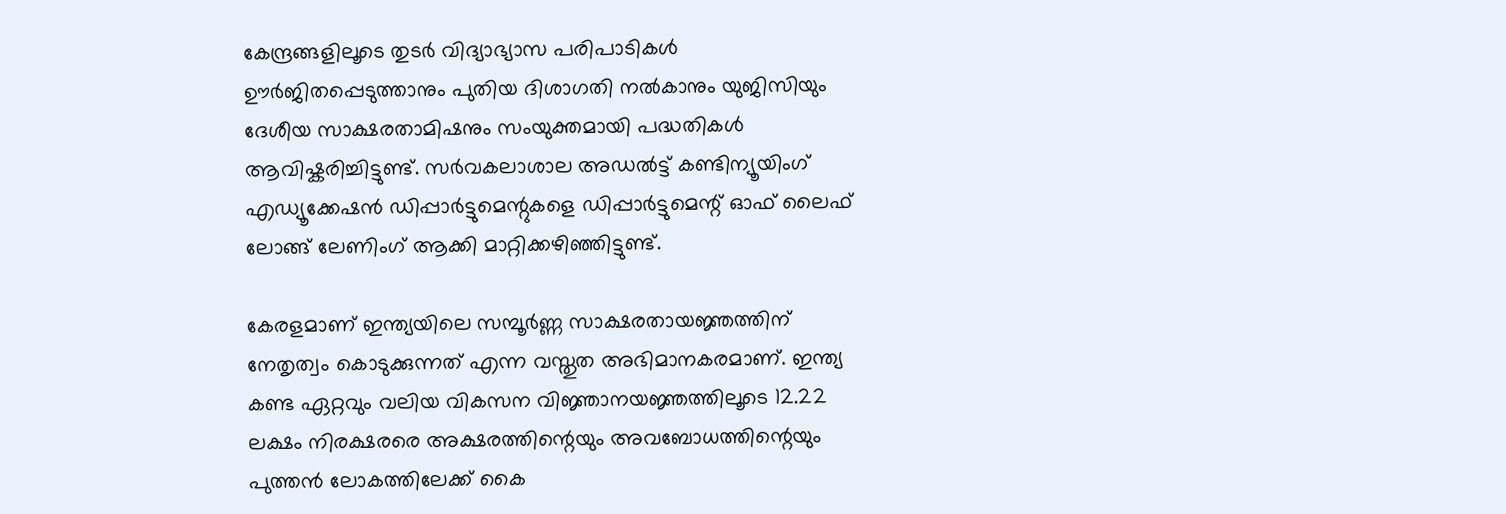കേന്ദ്രങ്ങളിലൂടെ തുടര്‍ വിദ്യാഭ്യാസ പരിപാടികള്‍ ഊര്‍ജിതപ്പെടുത്താനും പുതിയ ദിശാഗതി നല്‍കാനും യുജിസിയും ദേശീയ സാക്ഷരതാമിഷനും സംയുക്തമായി പദ്ധതികള്‍ ആവിഷ്കരിച്ചിട്ടുണ്ട്‌. സര്‍വകലാശാല അഡല്‍ട്ട്‌ കണ്ടിന്യൂയിംഗ്‌ എഡ്യൂക്കേഷന്‍ ഡിപ്പാര്‍ട്ടുമെന്റുകളെ ഡിപ്പാര്‍ട്ടുമെന്റ്‌ ഓഫ്‌ ലൈഫ്‌ ലോങ്ങ്‌ ലേണിംഗ്‌ ആക്കി മാറ്റിക്കഴിഞ്ഞിട്ടുണ്ട്‌.

കേരളമാണ്‌ ഇന്ത്യയിലെ സമ്പൂര്‍ണ്ണ സാക്ഷരതായജ്ഞത്തിന്‌ നേതൃത്വം കൊടുക്കുന്നത്‌ എന്ന വസ്തുത അഭിമാനകരമാണ്‌. ഇന്ത്യ കണ്ട ഏറ്റവും വലിയ വികസന വിജ്ഞാനയജ്ഞത്തിലൂടെ 12.22 ലക്ഷം നിരക്ഷരരെ അക്ഷരത്തിന്റെയും അവബോധത്തിന്റെയും പുത്തന്‍ ലോകത്തിലേക്ക്‌ കൈ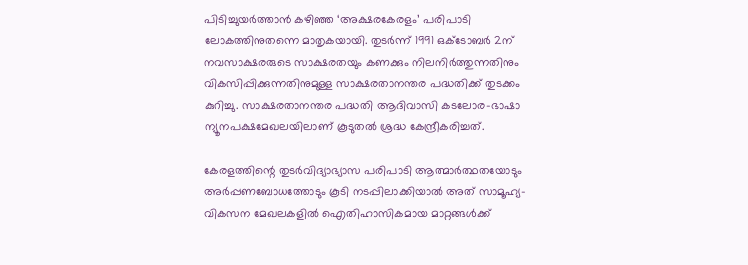പിടിച്ചുയര്‍ത്താന്‍ കഴിഞ്ഞ ‘അക്ഷരകേരളം’ പരിപാടി ലോകത്തിനുതന്നെ മാതൃകയായി. തുടര്‍ന്ന്‌ 1991 ഒക്ടോബര്‍ 2ന്‌ നവസാക്ഷരരുടെ സാക്ഷരതയും കണക്കും നിലനിര്‍ത്തുന്നതിനും വികസിപ്പിക്കുന്നതിനുമുള്ള സാക്ഷരതാനന്തര പദ്ധതിക്ക്‌ തുടക്കം കുറിച്ചു. സാക്ഷരതാനന്തര പദ്ധതി ആദിവാസി കടലോര-ഭാഷാ ന്യൂനപക്ഷമേഖലയിലാണ്‌ കൂടുതല്‍ ശ്രദ്ധ കേന്ദ്രീകരിച്ചത്‌.

കേരളത്തിന്റെ തുടര്‍വിദ്യാഭ്യാസ പരിപാടി ആത്മാര്‍ത്ഥതയോടും അര്‍പ്പണബോധത്തോടും കൂടി നടപ്പിലാക്കിയാല്‍ അത്‌ സാമൂഹ്യ-വികസന മേഖലകളില്‍ ഐതിഹാസികമായ മാറ്റങ്ങള്‍ക്ക്‌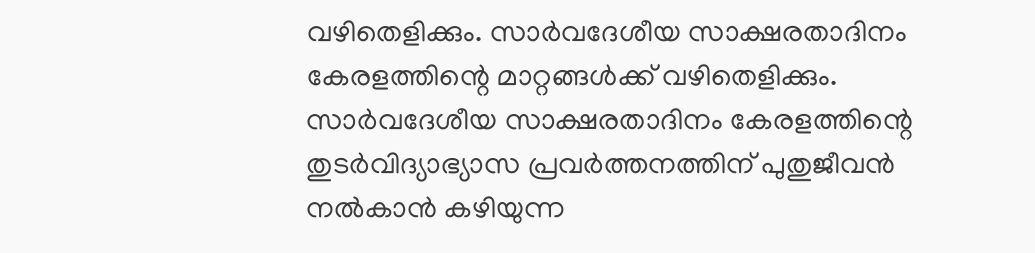വഴിതെളിക്കും. സാര്‍വദേശീയ സാക്ഷരതാദിനം കേരളത്തിന്റെ മാറ്റങ്ങള്‍ക്ക്‌ വഴിതെളിക്കും. സാര്‍വദേശീയ സാക്ഷരതാദിനം കേരളത്തിന്റെ തുടര്‍വിദ്യാഭ്യാസ പ്രവര്‍ത്തനത്തിന്‌ പുതുജീവന്‍ നല്‍കാന്‍ കഴിയുന്ന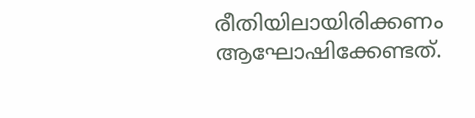രീതിയിലായിരിക്കണം ആഘോഷിക്കേണ്ടത്‌.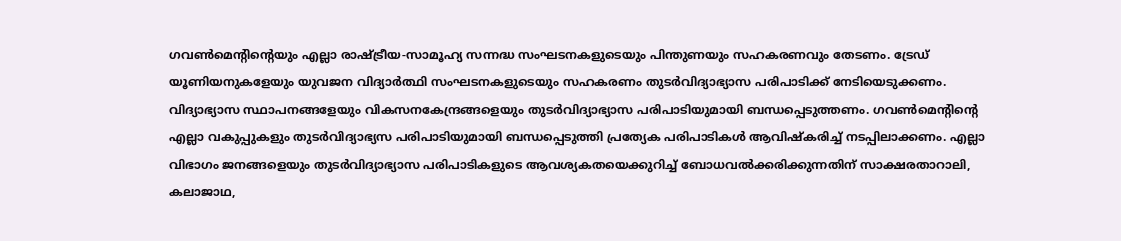ഗവണ്‍മെന്റിന്റെയും എല്ലാ രാഷ്‌ട്രീയ-സാമൂഹ്യ സന്നദ്ധ സംഘടനകളുടെയും പിന്തുണയും സഹകരണവും തേടണം. ട്രേഡ്‌ യൂണിയനുകളേയും യുവജന വിദ്യാര്‍ത്ഥി സംഘടനകളുടെയും സഹകരണം തുടര്‍വിദ്യാഭ്യാസ പരിപാടിക്ക്‌ നേടിയെടുക്കണം. വിദ്യാഭ്യാസ സ്ഥാപനങ്ങളേയും വികസനകേന്ദ്രങ്ങളെയും തുടര്‍വിദ്യാഭ്യാസ പരിപാടിയുമായി ബന്ധപ്പെടുത്തണം. ഗവണ്‍മെന്റിന്റെ എല്ലാ വകുപ്പുകളും തുടര്‍വിദ്യാഭ്യസ പരിപാടിയുമായി ബന്ധപ്പെടുത്തി പ്രത്യേക പരിപാടികള്‍ ആവിഷ്കരിച്ച്‌ നടപ്പിലാക്കണം. എല്ലാ വിഭാഗം ജനങ്ങളെയും തുടര്‍വിദ്യാഭ്യാസ പരിപാടികളുടെ ആവശ്യകതയെക്കുറിച്ച്‌ ബോധവല്‍ക്കരിക്കുന്നതിന്‌ സാക്ഷരതാറാലി, കലാജാഥ,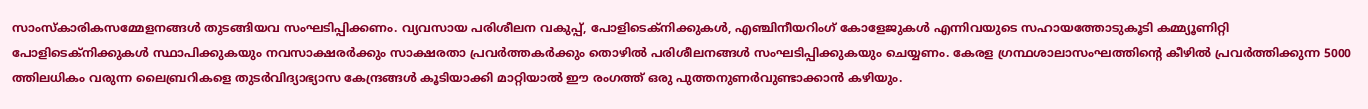സാംസ്കാരികസമ്മേളനങ്ങള്‍ തുടങ്ങിയവ സംഘടിപ്പിക്കണം. വ്യവസായ പരിശീലന വകുപ്പ്‌, പോളിടെക്നിക്കുകള്‍, എഞ്ചിനീയറിംഗ്‌ കോളേജുകള്‍ എന്നിവയുടെ സഹായത്തോടുകൂടി കമ്മ്യൂണിറ്റി പോളിടെക്നിക്കുകള്‍ സ്ഥാപിക്കുകയും നവസാക്ഷരര്‍ക്കും സാക്ഷരതാ പ്രവര്‍ത്തകര്‍ക്കും തൊഴില്‍ പരിശീലനങ്ങള്‍ സംഘടിപ്പിക്കുകയും ചെയ്യണം. കേരള ഗ്രന്ഥശാലാസംഘത്തിന്റെ കീഴില്‍ പ്രവര്‍ത്തിക്കുന്ന 5000 ത്തിലധികം വരുന്ന ലൈബ്രറികളെ തുടര്‍വിദ്യാഭ്യാസ കേന്ദ്രങ്ങള്‍ കൂടിയാക്കി മാറ്റിയാല്‍ ഈ രംഗത്ത്‌ ഒരു പുത്തനുണര്‍വുണ്ടാക്കാന്‍ കഴിയും.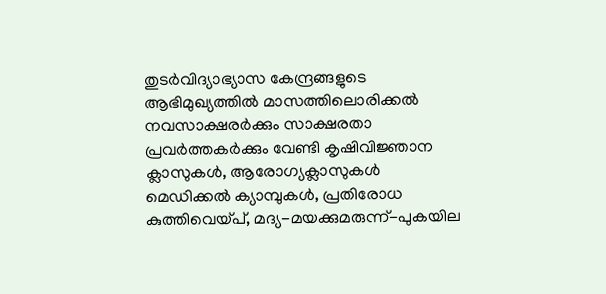തുടര്‍വിദ്യാഭ്യാസ കേന്ദ്രങ്ങളുടെ ആഭിമുഖ്യത്തില്‍ മാസത്തിലൊരിക്കല്‍ നവസാക്ഷരര്‍ക്കും സാക്ഷരതാ പ്രവര്‍ത്തകര്‍ക്കും വേണ്ടി കൃഷിവിജ്ഞാന ക്ലാസുകള്‍, ആരോഗ്യക്ലാസുകള്‍ മെഡിക്കല്‍ ക്യാമ്പുകള്‍, പ്രതിരോധ കുത്തിവെയ്‌പ്‌, മദ്യ-മയക്കുമരുന്ന്‌-പുകയില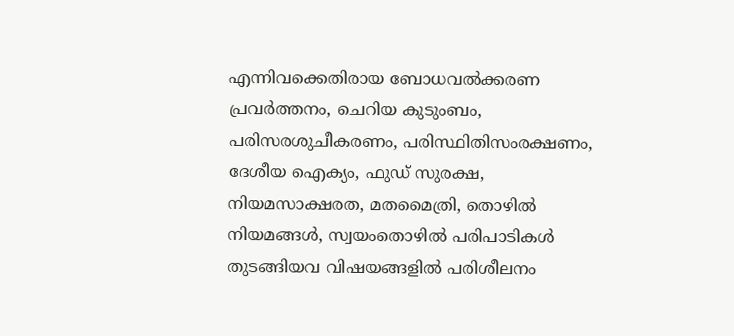എന്നിവക്കെതിരായ ബോധവല്‍ക്കരണ പ്രവര്‍ത്തനം, ചെറിയ കുടുംബം, പരിസരശുചീകരണം, പരിസ്ഥിതിസംരക്ഷണം, ദേശീയ ഐക്യം, ഫുഡ്‌ സുരക്ഷ, നിയമസാക്ഷരത, മതമൈത്രി, തൊഴില്‍ നിയമങ്ങള്‍, സ്വയംതൊഴില്‍ പരിപാടികള്‍ തുടങ്ങിയവ വിഷയങ്ങളില്‍ പരിശീലനം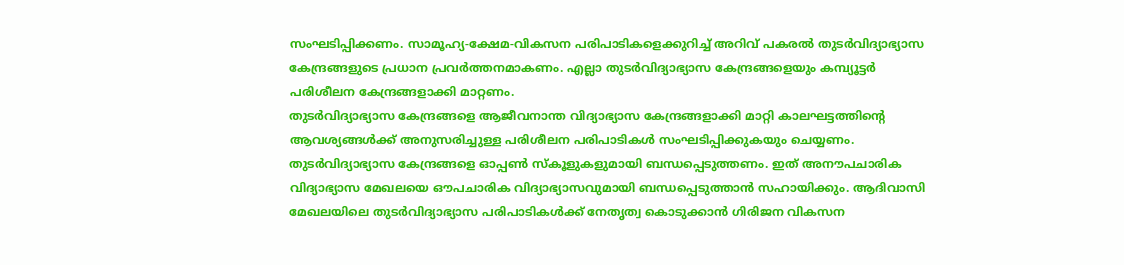സംഘടിപ്പിക്കണം. സാമൂഹ്യ-ക്ഷേമ-വികസന പരിപാടികളെക്കുറിച്ച്‌ അറിവ്‌ പകരല്‍ തുടര്‍വിദ്യാഭ്യാസ കേന്ദ്രങ്ങളുടെ പ്രധാന പ്രവര്‍ത്തനമാകണം. എല്ലാ തുടര്‍വിദ്യാഭ്യാസ കേന്ദ്രങ്ങളെയും കമ്പ്യൂട്ടര്‍ പരിശീലന കേന്ദ്രങ്ങളാക്കി മാറ്റണം.
തുടര്‍വിദ്യാഭ്യാസ കേന്ദ്രങ്ങളെ ആജീവനാന്ത വിദ്യാഭ്യാസ കേന്ദ്രങ്ങളാക്കി മാറ്റി കാലഘട്ടത്തിന്റെ ആവശ്യങ്ങള്‍ക്ക്‌ അനുസരിച്ചുള്ള പരിശീലന പരിപാടികള്‍ സംഘടിപ്പിക്കുകയും ചെയ്യണം. തുടര്‍വിദ്യാഭ്യാസ കേന്ദ്രങ്ങളെ ഓപ്പണ്‍ സ്കൂളുകളുമായി ബന്ധപ്പെടുത്തണം. ഇത്‌ അനൗപചാരിക വിദ്യാഭ്യാസ മേഖലയെ ഔപചാരിക വിദ്യാഭ്യാസവുമായി ബന്ധപ്പെടുത്താന്‍ സഹായിക്കും. ആദിവാസി മേഖലയിലെ തുടര്‍വിദ്യാഭ്യാസ പരിപാടികള്‍ക്ക്‌ നേതൃത്വ കൊടുക്കാന്‍ ഗിരിജന വികസന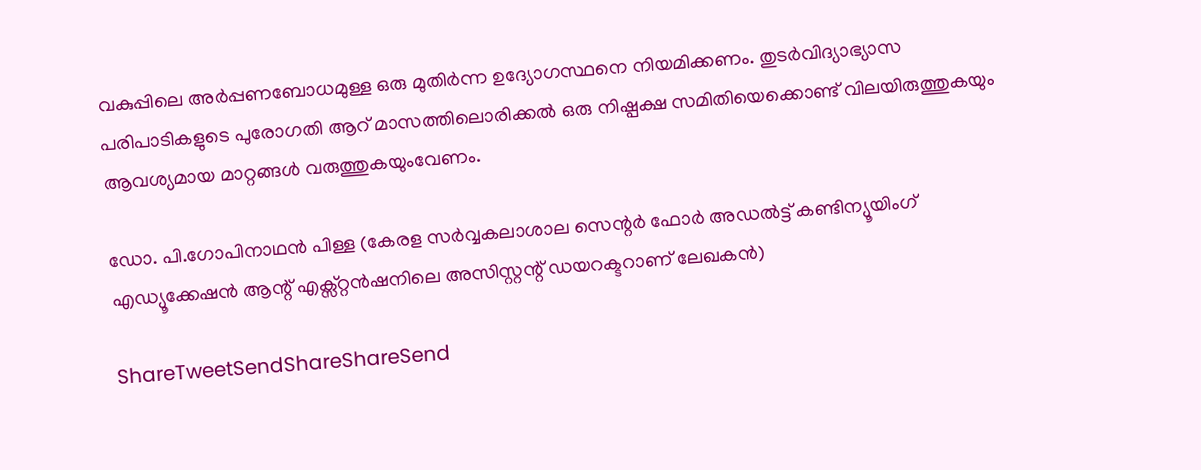വകുപ്പിലെ അര്‍പ്പണബോധമുള്ള ഒരു മുതിര്‍ന്ന ഉദ്യോഗസ്ഥനെ നിയമിക്കണം. തുടര്‍വിദ്യാഭ്യാസ പരിപാടികളുടെ പുരോഗതി ആറ്‌ മാസത്തിലൊരിക്കല്‍ ഒരു നിഷ്പക്ഷ സമിതിയെക്കൊണ്ട്‌ വിലയിരുത്തുകയും ആവശ്യമായ മാറ്റങ്ങള്‍ വരുത്തുകയുംവേണം.

ഡോ. പി.ഗോപിനാഥന്‍ പിള്ള (കേരള സര്‍വ്വകലാശാല സെന്റര്‍ ഫോര്‍ അഡല്‍ട്ട്‌ കണ്ടിന്യൂയിംഗ്‌ എഡ്യൂക്കേഷന്‍ ആന്റ്‌ എക്സ്റ്റന്‍ഷനിലെ അസിസ്റ്റന്റ്‌ ഡയറക്ടറാണ്‌ ലേഖകന്‍)

ShareTweetSendShareShareSend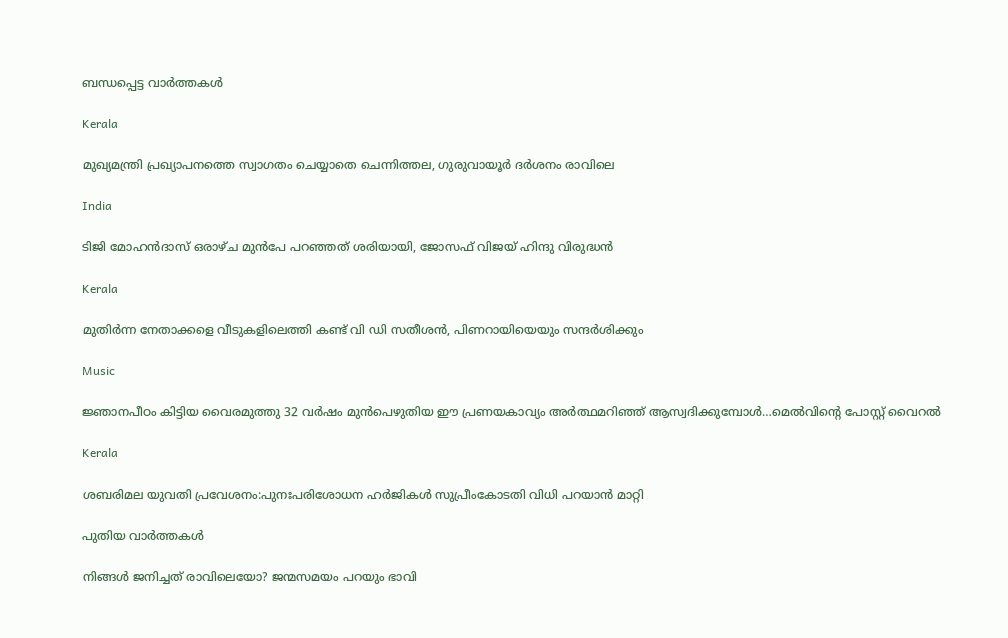ബന്ധപ്പെട്ട വാര്‍ത്തകള്‍

Kerala

മുഖ്യമന്ത്രി പ്രഖ്യാപനത്തെ സ്വാഗതം ചെയ്യാതെ ചെന്നിത്തല, ഗുരുവായൂര്‍ ദര്‍ശനം രാവിലെ

India

ടിജി മോഹന്‍ദാസ് ഒരാഴ്ച മുന്‍പേ പറഞ്ഞത് ശരിയായി, ജോസഫ് വിജയ് ഹിന്ദു വിരുദ്ധന്‍

Kerala

മുതിര്‍ന്ന നേതാക്കളെ വീടുകളിലെത്തി കണ്ട് വി ഡി സതീശന്‍, പിണറായിയെയും സന്ദര്‍ശിക്കും

Music

ജ്ഞാനപീഠം കിട്ടിയ വൈരമുത്തു 32 വര്‍ഷം മുന്‍പെഴുതിയ ഈ പ്രണയകാവ്യം അര്‍ത്ഥമറിഞ്ഞ് ആസ്വദിക്കുമ്പോള്‍…മെല്‍വിന്റെ പോസ്റ്റ് വൈറല്‍

Kerala

ശബരിമല യുവതി പ്രവേശനം:പുനഃപരിശോധന ഹര്‍ജികള്‍ സുപ്രീംകോടതി വിധി പറയാന്‍ മാറ്റി

പുതിയ വാര്‍ത്തകള്‍

നിങ്ങൾ ജനിച്ചത് രാവിലെയോ? ജന്മസമയം പറയും ഭാവി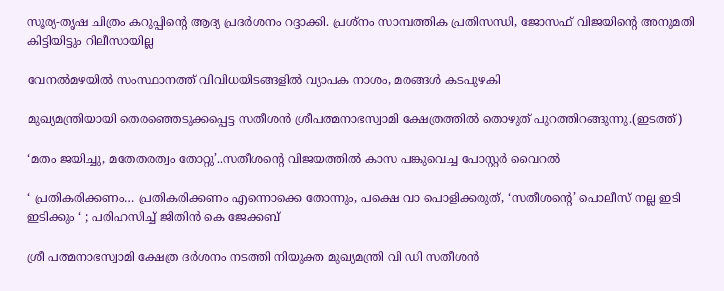സൂര്യ-തൃഷ ചിത്രം കറുപ്പിന്റെ ആദ്യ പ്രദർശനം റദ്ദാക്കി. പ്രശ്നം സാമ്പത്തിക പ്രതിസന്ധി, ജോസഫ് വിജയിന്റെ അനുമതി കിട്ടിയിട്ടും റിലീസായില്ല

വേനല്‍മഴയില്‍ സംസ്ഥാനത്ത് വിവിധയിടങ്ങളില്‍ വ്യാപക നാശം, മരങ്ങള്‍ കടപുഴകി

മുഖ്യമന്ത്രിയായി തെരഞ്ഞെടുക്കപ്പെട്ട സതീശന്‍ ശ്രീപത്മനാഭസ്വാമി ക്ഷേത്രത്തില്‍ തൊഴുത് പുറത്തിറങ്ങുന്നു.(ഇടത്ത്)

‘മതം ജയിച്ചു, മതേതരത്വം തോറ്റു’..സതീശന്റെ വിജയത്തില്‍ കാസ പങ്കുവെച്ച പോസ്റ്റര്‍ വൈറല്‍

‘ പ്രതികരിക്കണം… പ്രതികരിക്കണം എന്നൊക്കെ തോന്നും, പക്ഷെ വാ പൊളിക്കരുത്, ‘സതീശന്റെ’ പൊലീസ് നല്ല ഇടി ഇടിക്കും ‘ ; പരിഹസിച്ച് ജിതിൻ കെ ജേക്കബ്

ശ്രീ പത്മനാഭസ്വാമി ക്ഷേത്ര ദര്‍ശനം നടത്തി നിയുക്ത മുഖ്യമന്ത്രി വി ഡി സതീശന്‍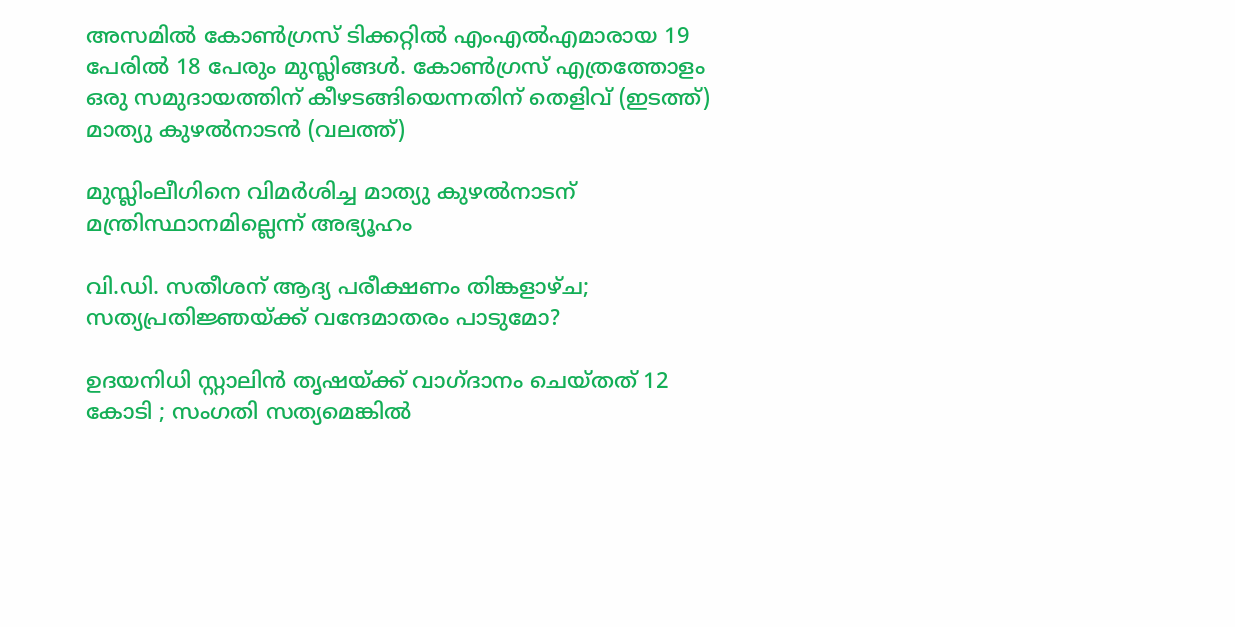അസമില്‍ കോണ്‍ഗ്രസ് ടിക്കറ്റില്‍ എംഎല്‍എമാരായ 19 പേരില്‍ 18 പേരും മുസ്ലിങ്ങള്‍. കോണ്‍ഗ്രസ് എത്രത്തോളം ഒരു സമുദായത്തിന് കീഴടങ്ങിയെന്നതിന് തെളിവ് (ഇടത്ത്) മാത്യു കുഴല്‍നാടന്‍ (വലത്ത്)

മുസ്ലിംലീഗിനെ വിമര്‍ശിച്ച മാത്യു കുഴല്‍നാടന് മന്ത്രിസ്ഥാനമില്ലെന്ന് അഭ്യൂഹം

വി.ഡി. സതീശന് ആദ്യ പരീക്ഷണം തിങ്കളാഴ്ച; സത്യപ്രതിജ്ഞയ്‌ക്ക് വന്ദേമാതരം പാടുമോ?

ഉദയനിധി സ്റ്റാലിൻ തൃഷയ്‌ക്ക് വാഗ്ദാനം ചെയ്തത് 12 കോടി ; സംഗതി സത്യമെങ്കിൽ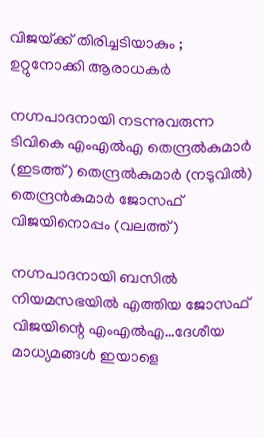വിജയ്‌ക്ക് തിരിച്ചടിയാകും ; ഉറ്റുനോക്കി ആരാധകർ

നഗ്നപാദനായി നടന്നുവരുന്ന ടിവികെ എംഎല്‍എ തെന്ദ്രല്‍കുമാര്‍ (ഇടത്ത്) തെന്ദ്രല്‍കുമാര്‍ (നടുവില്‍) തെന്ദ്രന്‍കുമാര്‍ ജോസഫ് വിജയിനൊപ്പം (വലത്ത്)

നഗ്നപാദനായി ബസില്‍ നിയമസഭയില്‍ എത്തിയ ജോസഫ് വിജയിന്റെ എംഎല്‍എ…ദേശീയ മാധ്യമങ്ങള്‍ ഇയാളെ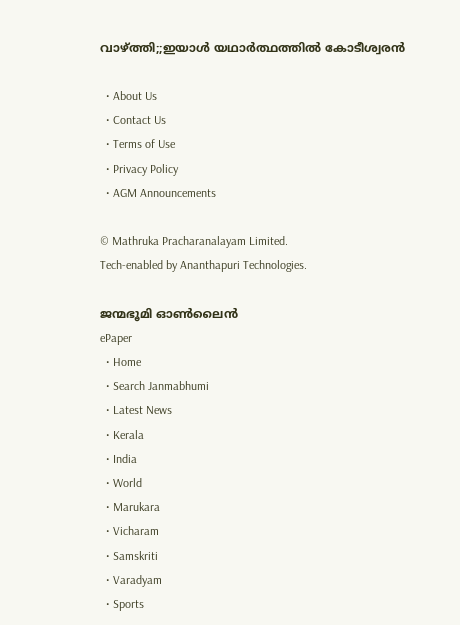വാഴ്‌ത്തി;;ഇയാള്‍ യഥാര്‍ത്ഥത്തില്‍ കോടീശ്വരന്‍

  • About Us
  • Contact Us
  • Terms of Use
  • Privacy Policy
  • AGM Announcements

© Mathruka Pracharanalayam Limited.
Tech-enabled by Ananthapuri Technologies.

ജന്മഭൂമി ഓണ്‍ലൈന്‍
ePaper
  • Home
  • Search Janmabhumi
  • Latest News
  • Kerala
  • India
  • World
  • Marukara
  • Vicharam
  • Samskriti
  • Varadyam
  • Sports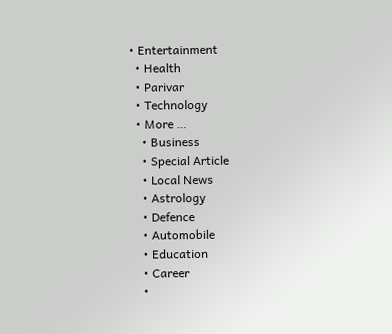• Entertainment
  • Health
  • Parivar
  • Technology
  • More …
    • Business
    • Special Article
    • Local News
    • Astrology
    • Defence
    • Automobile
    • Education
    • Career
    •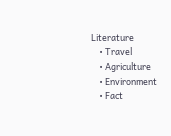Literature
    • Travel
    • Agriculture
    • Environment
    • Fact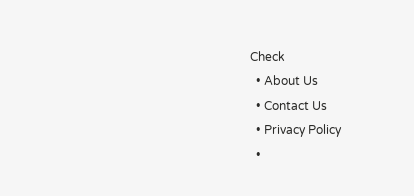Check
  • About Us
  • Contact Us
  • Privacy Policy
  •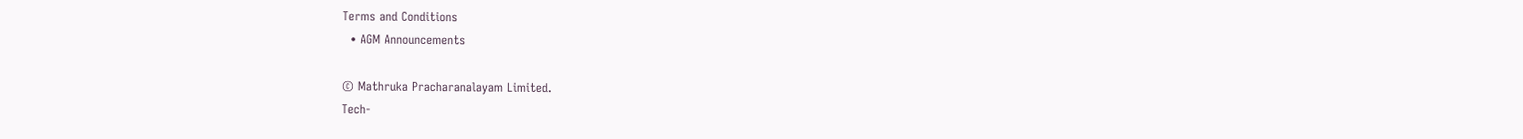Terms and Conditions
  • AGM Announcements

© Mathruka Pracharanalayam Limited.
Tech-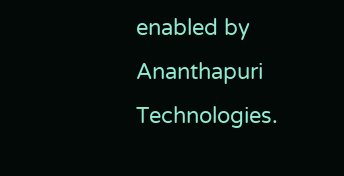enabled by Ananthapuri Technologies.